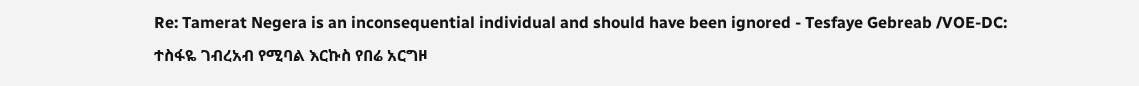Re: Tamerat Negera is an inconsequential individual and should have been ignored - Tesfaye Gebreab /VOE-DC:
ተስፋዬ ገብረአብ የሚባል እርኩስ የበሬ አርግዞ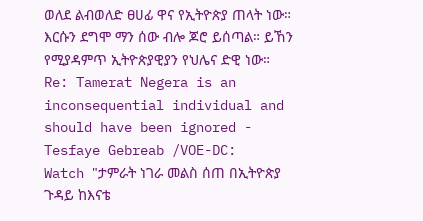ወለደ ልብወለድ ፀሀፊ ዋና የኢትዮጵያ ጠላት ነው። እርሱን ደግሞ ማን ሰው ብሎ ጆሮ ይሰጣል። ይኸን የሚያዳምጥ ኢትዮጵያዊያን የህሌና ድዊ ነው።
Re: Tamerat Negera is an inconsequential individual and should have been ignored - Tesfaye Gebreab /VOE-DC:
Watch "ታምራት ነገራ መልስ ሰጠ በኢትዮጵያ ጉዳይ ከእናቴ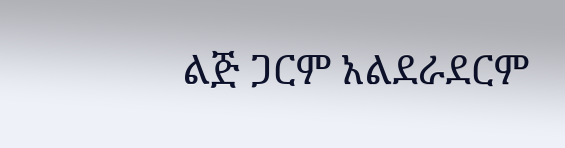ልጅ ጋርም አልደራደርም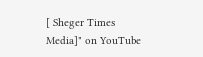[ Sheger Times Media]" on YouTube